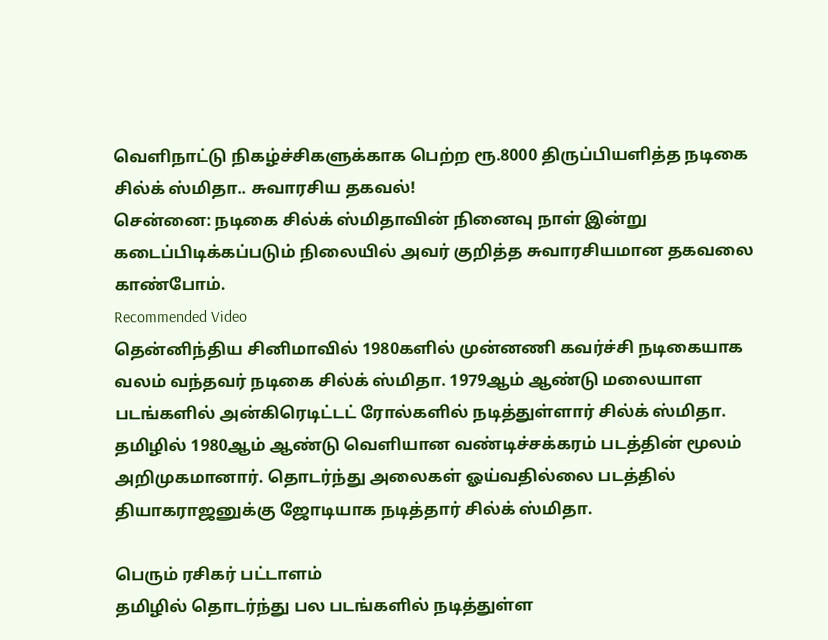வெளிநாட்டு நிகழ்ச்சிகளுக்காக பெற்ற ரூ.8000 திருப்பியளித்த நடிகை சில்க் ஸ்மிதா.. சுவாரசிய தகவல்!
சென்னை: நடிகை சில்க் ஸ்மிதாவின் நினைவு நாள் இன்று கடைப்பிடிக்கப்படும் நிலையில் அவர் குறித்த சுவாரசியமான தகவலை காண்போம்.
Recommended Video
தென்னிந்திய சினிமாவில் 1980களில் முன்னணி கவர்ச்சி நடிகையாக வலம் வந்தவர் நடிகை சில்க் ஸ்மிதா. 1979ஆம் ஆண்டு மலையாள படங்களில் அன்கிரெடிட்டட் ரோல்களில் நடித்துள்ளார் சில்க் ஸ்மிதா.
தமிழில் 1980ஆம் ஆண்டு வெளியான வண்டிச்சக்கரம் படத்தின் மூலம் அறிமுகமானார். தொடர்ந்து அலைகள் ஓய்வதில்லை படத்தில் தியாகராஜனுக்கு ஜோடியாக நடித்தார் சில்க் ஸ்மிதா.

பெரும் ரசிகர் பட்டாளம்
தமிழில் தொடர்ந்து பல படங்களில் நடித்துள்ள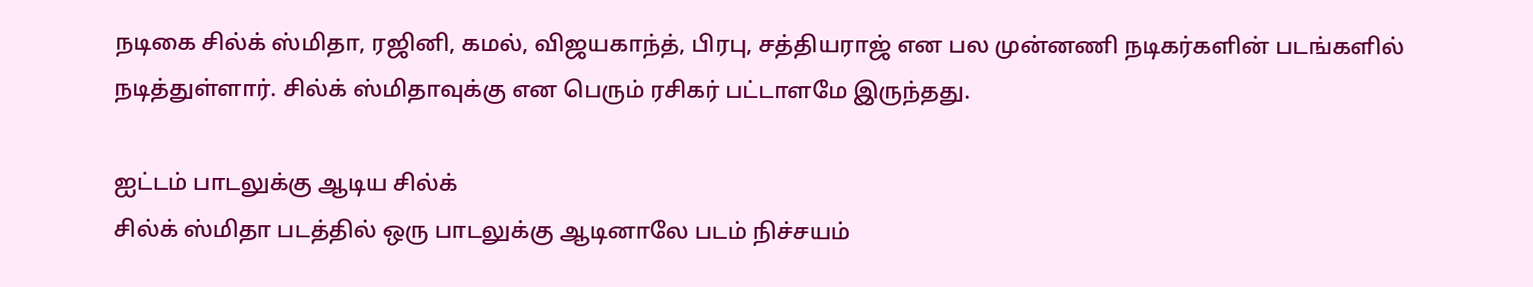நடிகை சில்க் ஸ்மிதா, ரஜினி, கமல், விஜயகாந்த், பிரபு, சத்தியராஜ் என பல முன்னணி நடிகர்களின் படங்களில் நடித்துள்ளார். சில்க் ஸ்மிதாவுக்கு என பெரும் ரசிகர் பட்டாளமே இருந்தது.

ஐட்டம் பாடலுக்கு ஆடிய சில்க்
சில்க் ஸ்மிதா படத்தில் ஒரு பாடலுக்கு ஆடினாலே படம் நிச்சயம்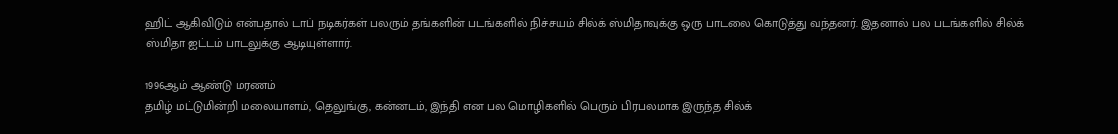ஹிட் ஆகிவிடும் என்பதால் டாப் நடிகர்கள் பலரும் தங்களின் படங்களில் நிச்சயம் சில்க் ஸ்மிதாவுக்கு ஒரு பாடலை கொடுத்து வந்தனர். இதனால் பல படங்களில் சில்க் ஸ்மிதா ஐட்டம் பாடலுக்கு ஆடியுள்ளார்.

1996ஆம் ஆண்டு மரணம்
தமிழ் மட்டுமின்றி மலையாளம், தெலுங்கு, கன்னடம், இந்தி என பல மொழிகளில் பெரும் பிரபலமாக இருந்த சில்க்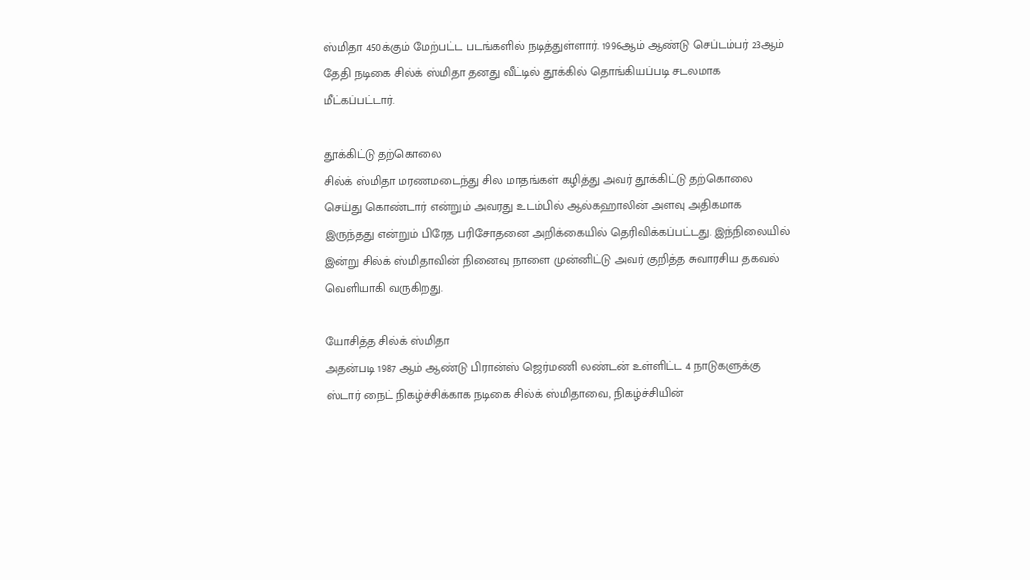ஸ்மிதா 450க்கும் மேற்பட்ட படங்களில் நடித்துள்ளார். 1996ஆம் ஆண்டு செப்டம்பர் 23ஆம் தேதி நடிகை சில்க் ஸ்மிதா தனது வீட்டில் தூக்கில் தொங்கியப்படி சடலமாக மீட்கப்பட்டார்.

தூக்கிட்டு தற்கொலை
சில்க் ஸ்மிதா மரணமடைந்து சில மாதங்கள் கழித்து அவர் தூக்கிட்டு தற்கொலை செய்து கொண்டார் என்றும் அவரது உடம்பில் ஆல்கஹாலின் அளவு அதிகமாக இருந்தது என்றும் பிரேத பரிசோதனை அறிக்கையில் தெரிவிக்கப்பட்டது. இந்நிலையில் இன்று சில்க் ஸ்மிதாவின் நினைவு நாளை முன்னிட்டு அவர் குறித்த சுவாரசிய தகவல் வெளியாகி வருகிறது.

யோசித்த சில்க் ஸ்மிதா
அதன்படி 1987 ஆம் ஆண்டு பிரான்ஸ் ஜெர்மணி லண்டன் உள்ளிட்ட 4 நாடுகளுக்கு ஸ்டார் நைட் நிகழ்ச்சிக்காக நடிகை சில்க் ஸ்மிதாவை, நிகழ்ச்சியின்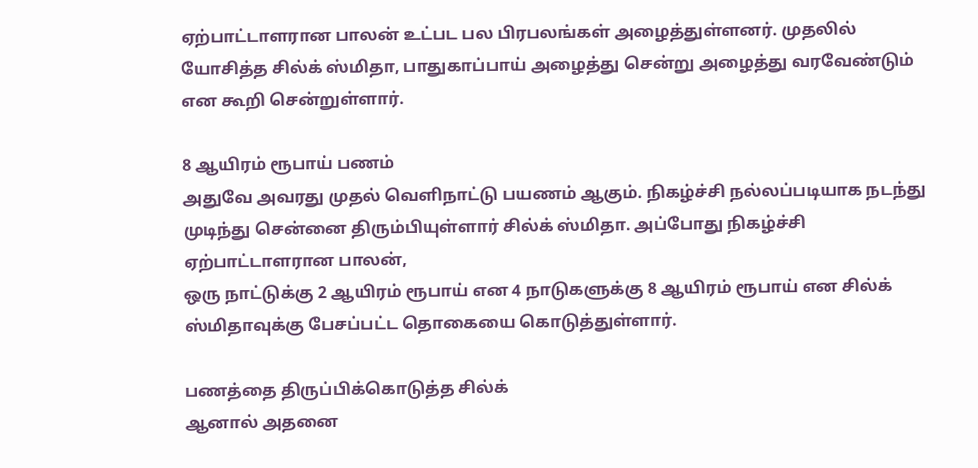ஏற்பாட்டாளரான பாலன் உட்பட பல பிரபலங்கள் அழைத்துள்ளனர். முதலில் யோசித்த சில்க் ஸ்மிதா, பாதுகாப்பாய் அழைத்து சென்று அழைத்து வரவேண்டும் என கூறி சென்றுள்ளார்.

8 ஆயிரம் ரூபாய் பணம்
அதுவே அவரது முதல் வெளிநாட்டு பயணம் ஆகும். நிகழ்ச்சி நல்லப்படியாக நடந்து முடிந்து சென்னை திரும்பியுள்ளார் சில்க் ஸ்மிதா. அப்போது நிகழ்ச்சி ஏற்பாட்டாளரான பாலன்,
ஒரு நாட்டுக்கு 2 ஆயிரம் ரூபாய் என 4 நாடுகளுக்கு 8 ஆயிரம் ரூபாய் என சில்க் ஸ்மிதாவுக்கு பேசப்பட்ட தொகையை கொடுத்துள்ளார்.

பணத்தை திருப்பிக்கொடுத்த சில்க்
ஆனால் அதனை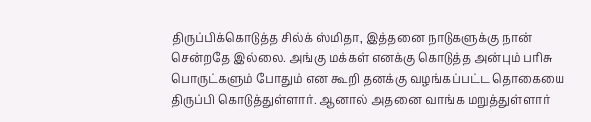திருப்பிக்கொடுத்த சில்க் ஸ்மிதா, இத்தனை நாடுகளுக்கு நான் சென்றதே இல்லை. அங்கு மக்கள் எனக்கு கொடுத்த அன்பும் பரிசு பொருட்களும் போதும் என கூறி தனக்கு வழங்கப்பட்ட தொகையை திருப்பி கொடுத்துள்ளார். ஆனால் அதனை வாங்க மறுத்துள்ளார்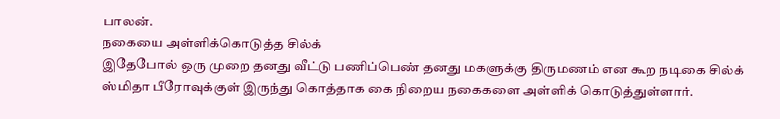பாலன்.
நகையை அள்ளிக்கொடுத்த சில்க்
இதேபோல் ஒரு முறை தனது வீட்டு பணிப்பெண் தனது மகளுக்கு திருமணம் என கூற நடிகை சில்க் ஸ்மிதா பீரோவுக்குள் இருந்து கொத்தாக கை நிறைய நகைகளை அள்ளிக் கொடுத்துள்ளார்.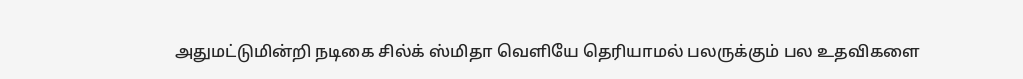அதுமட்டுமின்றி நடிகை சில்க் ஸ்மிதா வெளியே தெரியாமல் பலருக்கும் பல உதவிகளை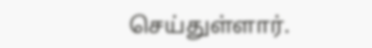செய்துள்ளார்.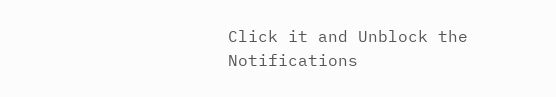Click it and Unblock the Notifications